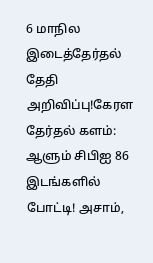6 மாநில இடைத்தேர்தல் தேதி அறிவிப்பு!கேரள தேர்தல் களம்: ஆளும் சிபிஐ 86 இடங்களில் போட்டி! அசாம்,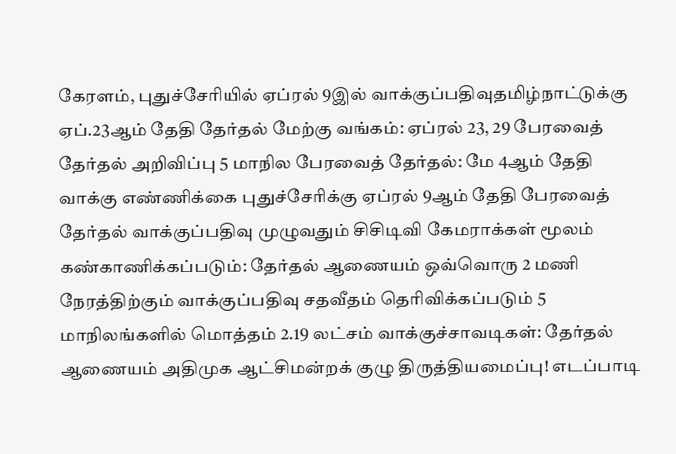கேரளம், புதுச்சேரியில் ஏப்ரல் 9இல் வாக்குப்பதிவுதமிழ்நாட்டுக்கு ஏப்.23ஆம் தேதி தேர்தல் மேற்கு வங்கம்: ஏப்ரல் 23, 29 பேரவைத் தேர்தல் அறிவிப்பு 5 மாநில பேரவைத் தேர்தல்: மே 4ஆம் தேதி வாக்கு எண்ணிக்கை புதுச்சேரிக்கு ஏப்ரல் 9ஆம் தேதி பேரவைத் தேர்தல் வாக்குப்பதிவு முழுவதும் சிசிடிவி கேமராக்கள் மூலம் கண்காணிக்கப்படும்: தேர்தல் ஆணையம் ஒவ்வொரு 2 மணி நேரத்திற்கும் வாக்குப்பதிவு சதவீதம் தெரிவிக்கப்படும் 5 மாநிலங்களில் மொத்தம் 2.19 லட்சம் வாக்குச்சாவடிகள்: தேர்தல் ஆணையம் அதிமுக ஆட்சிமன்றக் குழு திருத்தியமைப்பு! எடப்பாடி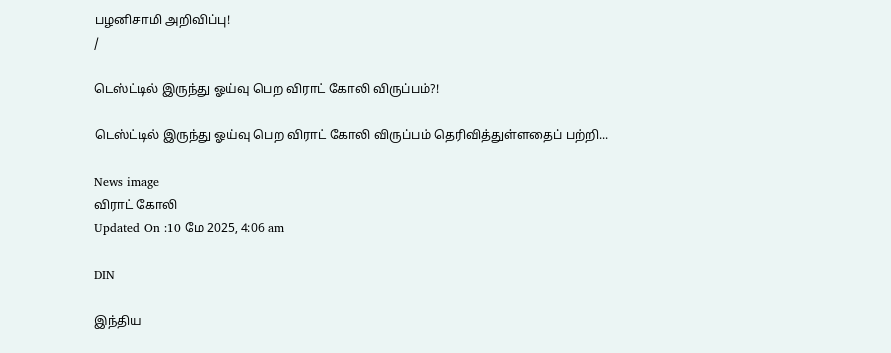பழனிசாமி அறிவிப்பு!
/

டெஸ்ட்டில் இருந்து ஓய்வு பெற விராட் கோலி விருப்பம்?!

டெஸ்ட்டில் இருந்து ஓய்வு பெற விராட் கோலி விருப்பம் தெரிவித்துள்ளதைப் பற்றி...

News image
விராட் கோலி
Updated On :10 மே 2025, 4:06 am

DIN

இந்திய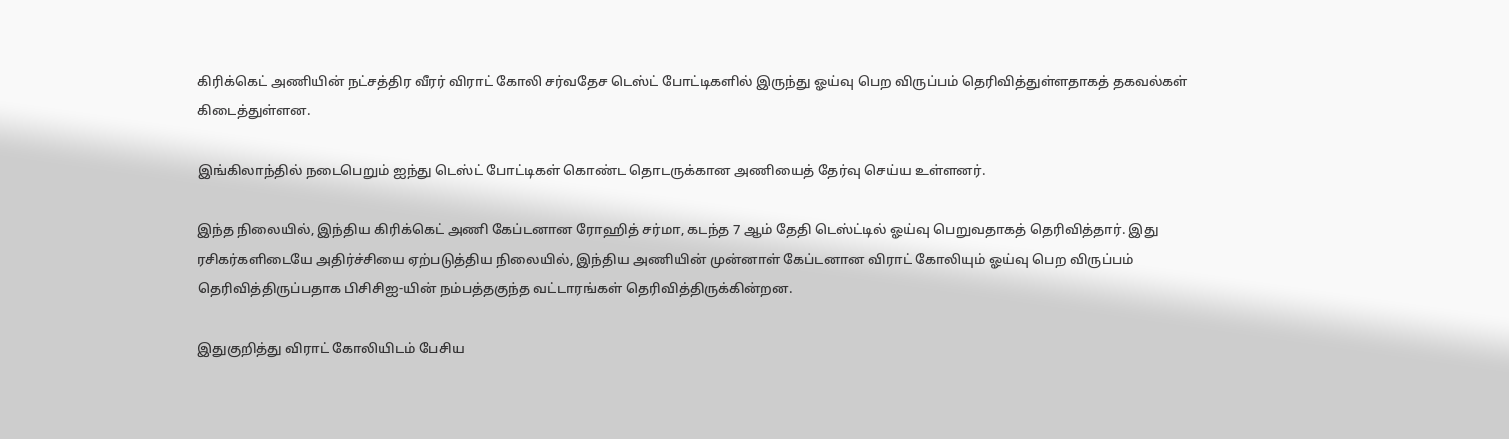கிரிக்கெட் அணியின் நட்சத்திர வீரர் விராட் கோலி சர்வதேச டெஸ்ட் போட்டிகளில் இருந்து ஓய்வு பெற விருப்பம் தெரிவித்துள்ளதாகத் தகவல்கள் கிடைத்துள்ளன.

இங்கிலாந்தில் நடைபெறும் ஐந்து டெஸ்ட் போட்டிகள் கொண்ட தொடருக்கான அணியைத் தேர்வு செய்ய உள்ளனர்.

இந்த நிலையில், இந்திய கிரிக்கெட் அணி கேப்டனான ரோஹித் சர்மா, கடந்த 7 ஆம் தேதி டெஸ்ட்டில் ஓய்வு பெறுவதாகத் தெரிவித்தார். இது ரசிகர்களிடையே அதிர்ச்சியை ஏற்படுத்திய நிலையில், இந்திய அணியின் முன்னாள் கேப்டனான விராட் கோலியும் ஓய்வு பெற விருப்பம் தெரிவித்திருப்பதாக பிசிசிஐ-யின் நம்பத்தகுந்த வட்டாரங்கள் தெரிவித்திருக்கின்றன.

இதுகுறித்து விராட் கோலியிடம் பேசிய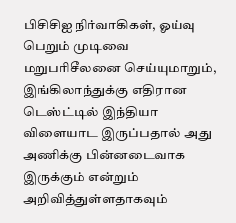பிசிசிஐ நிர்வாகிகள், ஓய்வு பெறும் முடிவை மறுபரிசீலனை செய்யுமாறும், இங்கிலாந்துக்கு எதிரான டெஸ்ட்டில் இந்தியா விளையாட இருப்பதால் அது அணிக்கு பின்னடைவாக இருக்கும் என்றும் அறிவித்துள்ளதாகவும்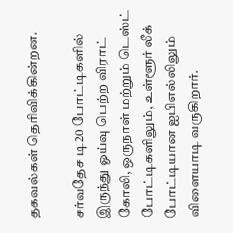தகவல்கள் தெரிவிக்கின்றன.

சர்வதேச டி20 போட்டிகளில் இருந்து ஓய்வு பெற்ற விராட் கோலி, ஒருநாள் மற்றும் டெஸ்ட் போட்டிகளிலும், உள்ளூர் லீக் போட்டியான ஐபிஎல்லிலும் விளையாடி வருகிறார்.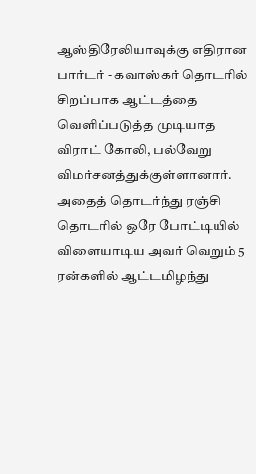ஆஸ்திரேலியாவுக்கு எதிரான பார்டர் - கவாஸ்கர் தொடரில் சிறப்பாக ஆட்டத்தை வெளிப்படுத்த முடியாத விராட் கோலி, பல்வேறு விமர்சனத்துக்குள்ளானார். அதைத் தொடர்ந்து ரஞ்சி தொடரில் ஒரே போட்டியில் விளையாடிய அவர் வெறும் 5 ரன்களில் ஆட்டமிழந்து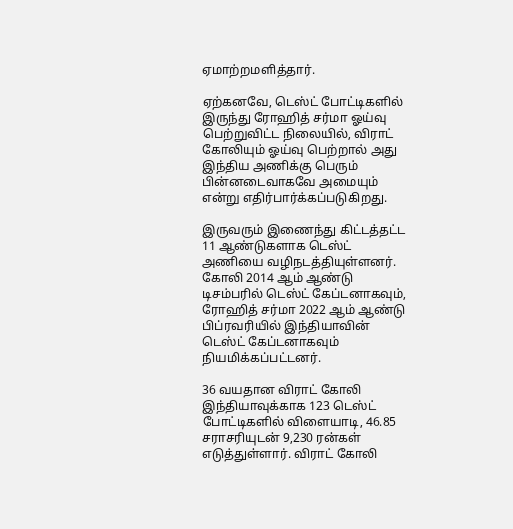ஏமாற்றமளித்தார்.

ஏற்கனவே, டெஸ்ட் போட்டிகளில் இருந்து ரோஹித் சர்மா ஓய்வு பெற்றுவிட்ட நிலையில், விராட் கோலியும் ஓய்வு பெற்றால் அது இந்திய அணிக்கு பெரும் பின்னடைவாகவே அமையும் என்று எதிர்பார்க்கப்படுகிறது.

இருவரும் இணைந்து கிட்டத்தட்ட 11 ஆண்டுகளாக டெஸ்ட் அணியை வழிநடத்தியுள்ளனர். கோலி 2014 ஆம் ஆண்டு டிசம்பரில் டெஸ்ட் கேப்டனாகவும், ரோஹித் சர்மா 2022 ஆம் ஆண்டு பிப்ரவரியில் இந்தியாவின் டெஸ்ட் கேப்டனாகவும் நியமிக்கப்பட்டனர்.

36 வயதான விராட் கோலி இந்தியாவுக்காக 123 டெஸ்ட் போட்டிகளில் விளையாடி, 46.85 சராசரியுடன் 9,230 ரன்கள் எடுத்துள்ளார். விராட் கோலி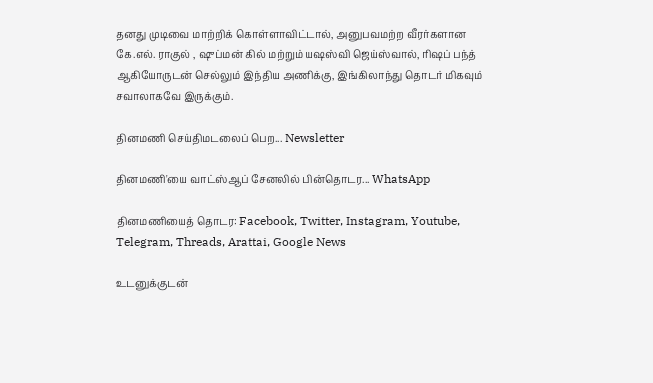தனது முடிவை மாற்றிக் கொள்ளாவிட்டால், அனுபவமற்ற வீரர்களான கே.எல். ராகுல் , ஷுப்மன் கில் மற்றும் யஷஸ்வி ஜெய்ஸ்வால், ரிஷப் பந்த் ஆகியோருடன் செல்லும் இந்திய அணிக்கு, இங்கிலாந்து தொடர் மிகவும் சவாலாகவே இருக்கும்.

தினமணி செய்திமடலைப் பெற... Newsletter

தினமணி'யை வாட்ஸ்ஆப் சேனலில் பின்தொடர... WhatsApp

தினமணியைத் தொடர: Facebook, Twitter, Instagram, Youtube, Telegram, Threads, Arattai, Google News

உடனுக்குடன்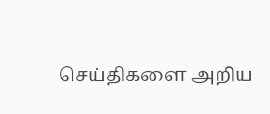செய்திகளை அறிய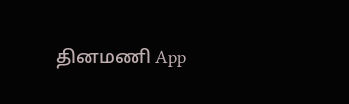தினமணி App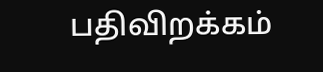பதிவிறக்கம்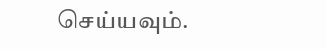செய்யவும்.